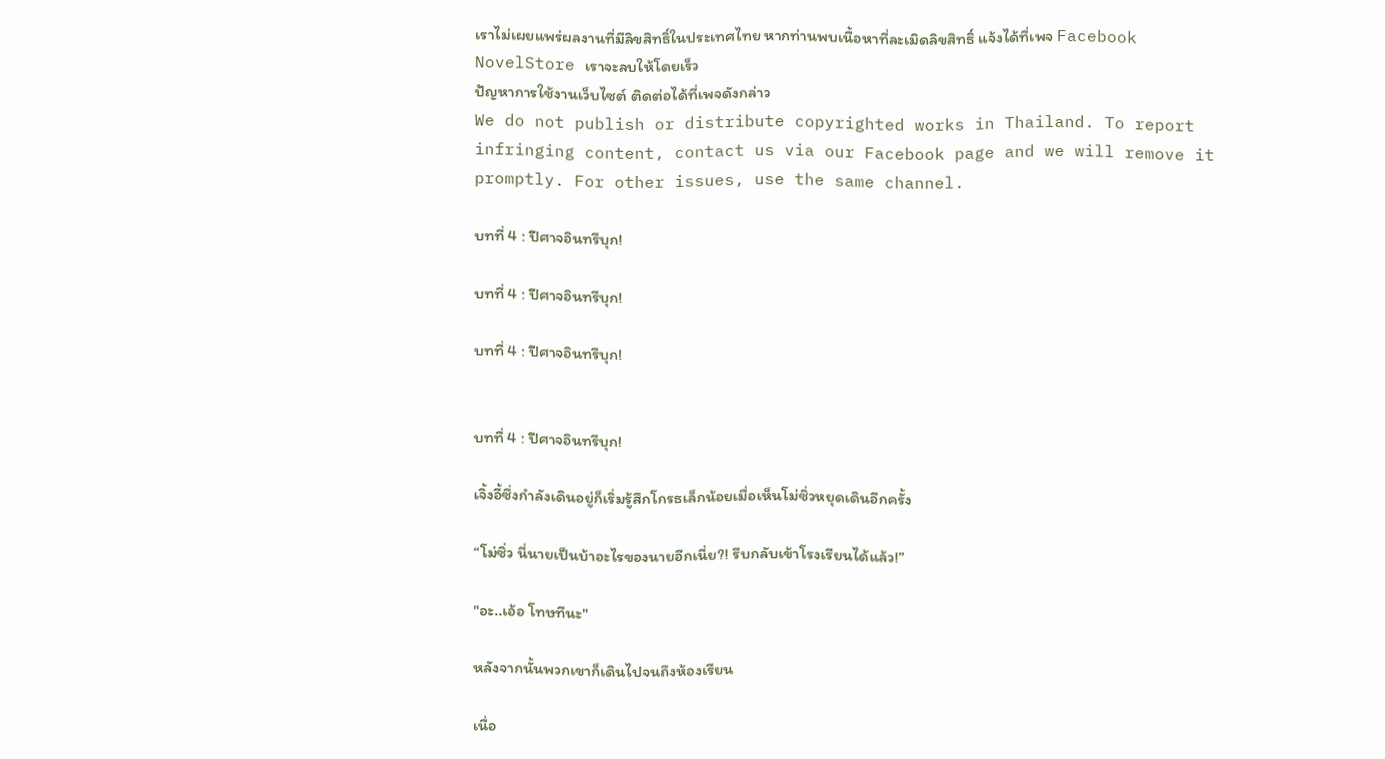เราไม่เผยแพร่ผลงานที่มีลิขสิทธิ์ในประเทศไทย หากท่านพบเนื้อหาที่ละเมิดลิขสิทธิ์ แจ้งได้ที่เพจ Facebook NovelStore เราจะลบให้โดยเร็ว
ปัญหาการใช้งานเว็บไซต์ ติดต่อได้ที่เพจดังกล่าว
We do not publish or distribute copyrighted works in Thailand. To report infringing content, contact us via our Facebook page and we will remove it promptly. For other issues, use the same channel.

บทที่ 4 : ปีศาจอินทรีบุก!

บทที่ 4 : ปีศาจอินทรีบุก!

บทที่ 4 : ปีศาจอินทรีบุก!


บทที่ 4 : ปีศาจอินทรีบุก!

เจิ้งอี้ซึ่งกําลังเดินอยู่ก็เริ่มรู้สึกโกรธเล็กน้อยเมื่อเห็นโม่ซิ่วหยุดเดินอีกครั้ง

“โม่ซิ่ว นี่นายเป็นบ้าอะไรของนายอีกเนี่ย?! รีบกลับเข้าโรงเรียนได้แล้ว!”

"อะ..เอ้อ โทษทีนะ"

หลังจากนั้นพวกเขาก็เดินไปจนถึงห้องเรียน

เนื่อ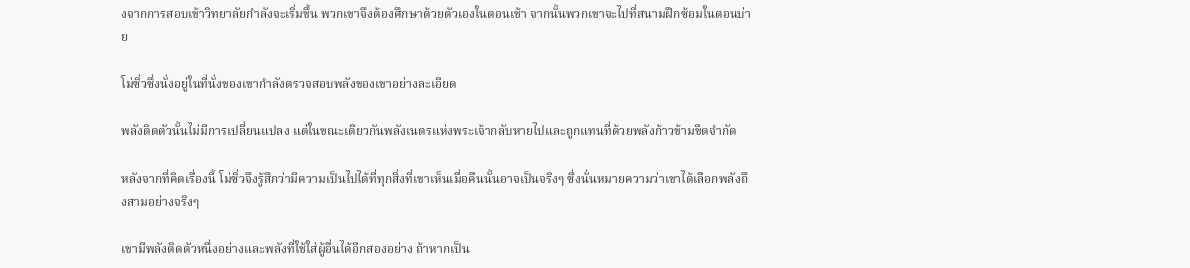งจากการสอบเข้าวิทยาลัยกําลังจะเริ่มขึ้น พวกเขาจึงต้องศึกษาด้วยตัวเองในตอนเช้า จากนั้นพวกเขาจะไปที่สนามฝึกซ้อมในตอนบ่าย

โม่ซิ่วซึ่งนั่งอยู่ในที่นั่งของเขากำลังตรวจสอบพลังของเขาอย่างละเอียด

พลังติดตัวนั้นไม่มีการเปลี่ยนแปลง แต่ในขณะเดียวกันพลังเนตรแห่งพระเจ้ากลับหายไปและถูกแทนที่ด้วยพลังก้าวข้ามขีดจำกัด

หลังจากที่คิดเรื่องนี้ โม่ซิ่วจึงรู้สึกว่ามีความเป็นไปได้ที่ทุกสิ่งที่เขาเห็นเมื่อคืนนั้นอาจเป็นจริงๆ ซึ่งนั่นหมายความว่าเขาได้เลือกพลังถึงสามอย่างจริงๆ

เขามีพลังติดตัวหนึ่งอย่างและพลังที่ใช้ใส่ผู้อื่นได้อีกสองอย่าง ถ้าหากเป็น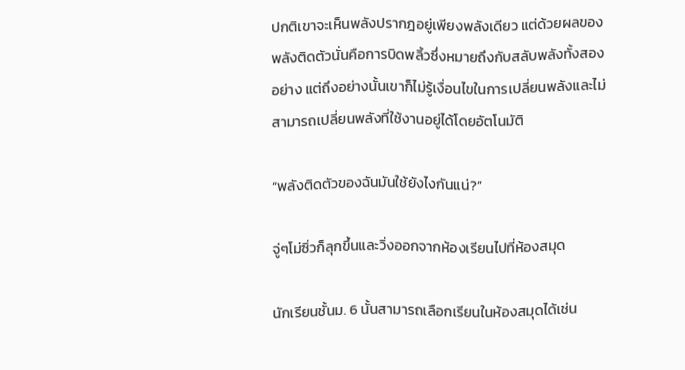ปกติเขาจะเห็นพลังปรากฎอยู่เพียงพลังเดียว แต่ด้วยผลของพลังติดตัวนั่นคือการบิดพลิ้วซึ่งหมายถึงกับสลับพลังทั้งสองอย่าง แต่ถึงอย่างนั้นเขาก็ไม่รู้เงื่อนไขในการเปลี่ยนพลังและไม่สามารถเปลี่ยนพลังที่ใช้งานอยู่ได้โดยอัตโนมัติ

“พลังติดตัวของฉันมันใช้ยังไงกันแน่?”

จู่ๆโม่ซิ่วก็ลุกขึ้นและวิ่งออกจากห้องเรียนไปที่ห้องสมุด

นักเรียนชั้นม. 6 นั้นสามารถเลือกเรียนในห้องสมุดได้เช่น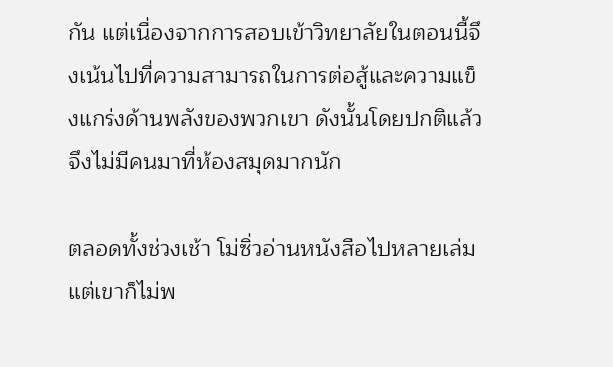กัน แต่เนื่องจากการสอบเข้าวิทยาลัยในตอนนี้จึงเน้นไปที่ความสามารถในการต่อสู้และความแข็งแกร่งด้านพลังของพวกเขา ดังนั้นโดยปกติแล้วจึงไม่มีคนมาที่ห้องสมุดมากนัก

ตลอดทั้งช่วงเช้า โม่ซิ่วอ่านหนังสือไปหลายเล่ม แต่เขาก็ไม่พ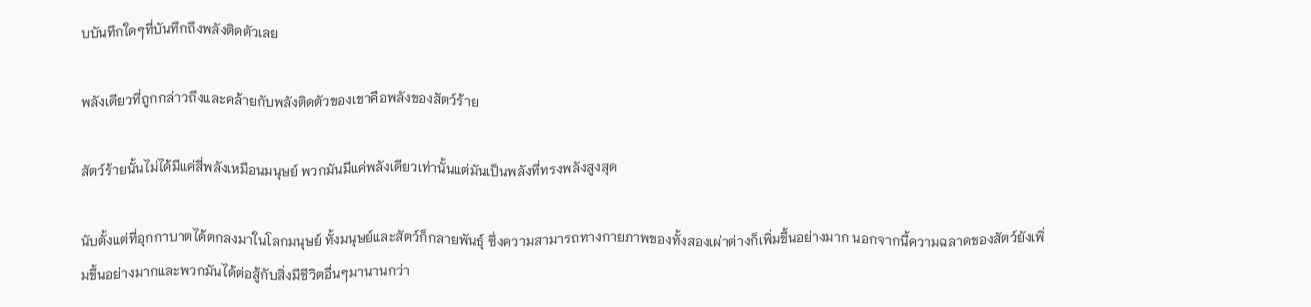บบันทึกใดๆที่บันทึกถึงพลังติดตัวเลย

พลังเดียวที่ถูกกล่าวถึงและคล้ายกับพลังติดตัวของเขาคือพลังของสัตว์ร้าย

สัตว์ร้ายนั้นไม่ได้มีแค่สี่พลังเหมือนมนุษย์ พวกมันมีแค่พลังเดียวเท่านั้นแต่มันเป็นพลังที่ทรงพลังสูงสุด

นับตั้งแต่ที่อุกกาบาตได้ตกลงมาในโลกมนุษย์ ทั้งมนุษย์และสัตว์ก็กลายพันธุ์ ซึ่งความสามารถทางกายภาพของทั้งสองเผ่าต่างก็เพิ่มขึ้นอย่างมาก นอกจากนี้ความฉลาดของสัตว์ยังเพิ่มขึ้นอย่างมากและพวกมันได้ต่อสู้กับสิ่งมีชีวิตอื่นๆมานานกว่า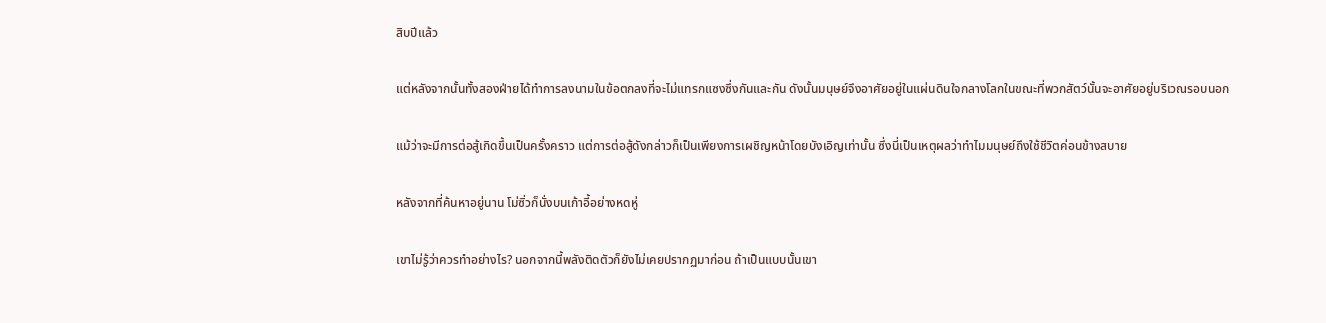สิบปีแล้ว

แต่หลังจากนั้นทั้งสองฝ่ายได้ทำการลงนามในข้อตกลงที่จะไม่แทรกแซงซึ่งกันและกัน ดังนั้นมนุษย์จึงอาศัยอยู่ในแผ่นดินใจกลางโลกในขณะที่พวกสัตว์นั้นจะอาศัยอยู่บริเวณรอบนอก

แม้ว่าจะมีการต่อสู้เกิดขึ้นเป็นครั้งคราว แต่การต่อสู้ดังกล่าวก็เป็นเพียงการเผชิญหน้าโดยบังเอิญเท่านั้น ซึ่งนี่เป็นเหตุผลว่าทําไมมนุษย์ถึงใช้ชีวิตค่อนข้างสบาย

หลังจากที่ค้นหาอยู่นาน โม่ซิ่วก็นั่งบนเก้าอี้อย่างหดหู่

เขาไม่รู้ว่าควรทําอย่างไร? นอกจากนี้พลังติดตัวก็ยังไม่เคยปรากฏมาก่อน ถ้าเป็นแบบนั้นเขา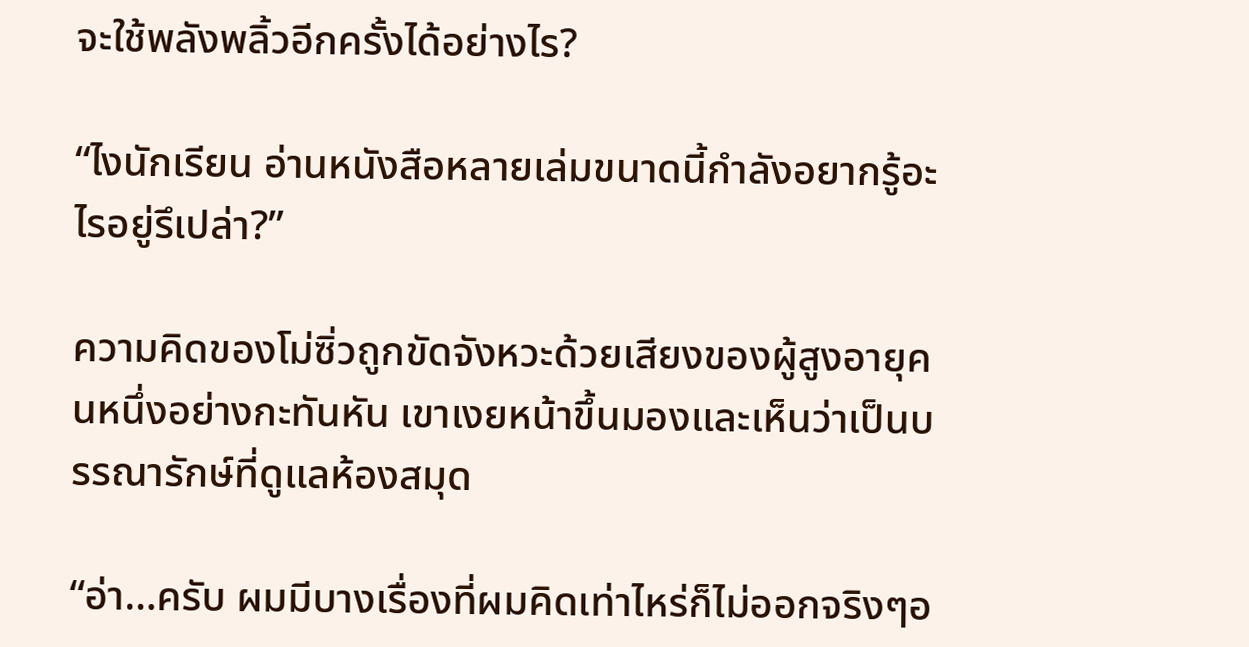จะใช้พลังพลิ้วอีกครั้งได้อย่างไร?

“ไงนักเรียน อ่านหนังสือหลายเล่มขนาดนี้กำลังอยากรู้อะไรอยู่รึเปล่า?”

ความคิดของโม่ซิ่วถูกขัดจังหวะด้วยเสียงของผู้สูงอายุคนหนึ่งอย่างกะทันหัน เขาเงยหน้าขึ้นมองและเห็นว่าเป็นบรรณารักษ์ที่ดูแลห้องสมุด

“อ่า…ครับ ผมมีบางเรื่องที่ผมคิดเท่าไหร่ก็ไม่ออกจริงๆอ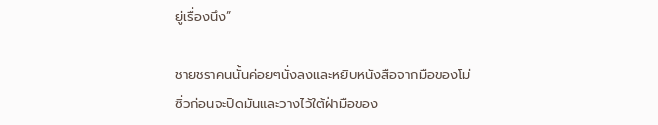ยู่เรื่องนึง”

ชายชราคนนั้นค่อยๆนั่งลงและหยิบหนังสือจากมือของโม่ซิ่วก่อนจะปิดมันและวางไว้ใต้ฝ่ามือของ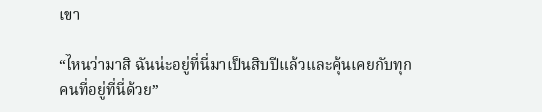เขา

“ไหนว่ามาสิ ฉันน่ะอยู่ที่นี่มาเป็นสิบปีแล้วและคุ้นเคยกับทุกคนที่อยู่ที่นี่ด้วย”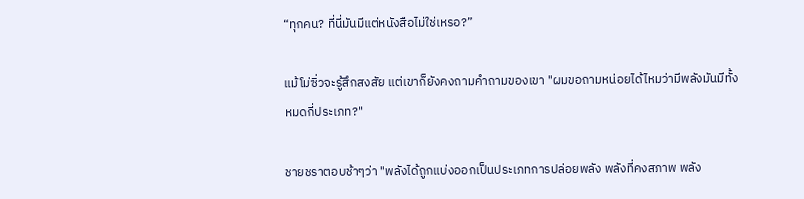“ทุกคน? ที่นี่มันมีแต่หนังสือไม่ใช่เหรอ?”

แม้โม่ซิ่วจะรู้สึกสงสัย แต่เขาก็ยังคงถามคําถามของเขา "ผมขอถามหน่อยได้ไหมว่ามีพลังมันมีทั้งหมดกี่ประเภท?"

ชายชราตอบช้าๆว่า "พลังได้ถูกแบ่งออกเป็นประเภทการปล่อยพลัง พลังที่คงสภาพ พลัง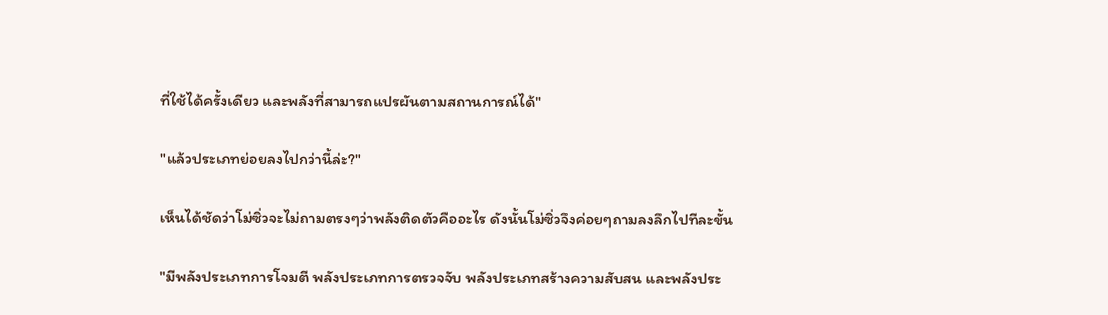ที่ใช้ได้ครั้งเดียว และพลังที่สามารถแปรผันตามสถานการณ์ได้"

"แล้วประเภทย่อยลงไปกว่านี้ล่ะ?"

เห็นได้ชัดว่าโม่ซิ่วจะไม่ถามตรงๆว่าพลังติดตัวคืออะไร ดังนั้นโม่ซิ่วจึงค่อยๆถามลงลึกไปทีละขั้น

"มีพลังประเภทการโจมตี พลังประเภทการตรวจจับ พลังประเภทสร้างความสับสน และพลังประ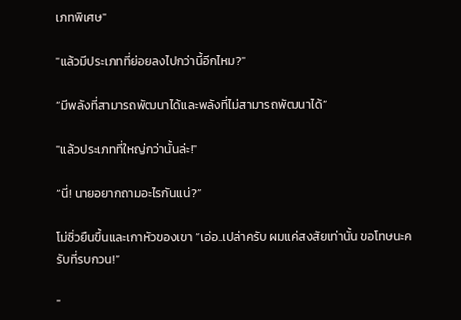เภทพิเศษ"

"แล้วมีประเภทที่ย่อยลงไปกว่านี้อีกไหม?"

“มีพลังที่สามารถพัฒนาได้และพลังที่ไม่สามารถพัฒนาได้”

"แล้วประเภทที่ใหญ่กว่านั้นล่ะ!"

“นี่! นายอยากถามอะไรกันแน่?”

โม่ซิ่วยืนขึ้นและเกาหัวของเขา “เอ่อ..เปล่าครับ ผมแค่สงสัยเท่านั้น ขอโทษนะครับที่รบกวน!”

"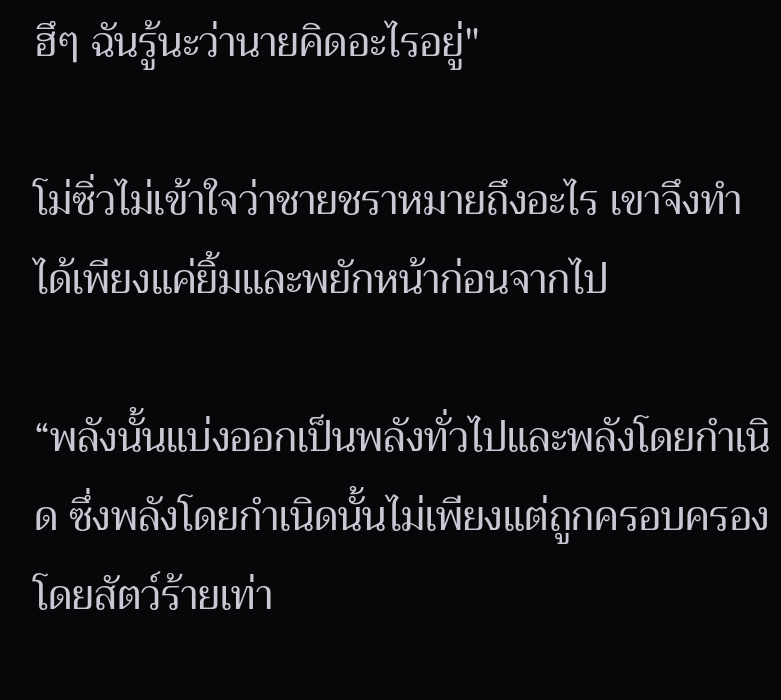ฮึๆ ฉันรู้นะว่านายคิดอะไรอยู่"

โม่ซิ่วไม่เข้าใจว่าชายชราหมายถึงอะไร เขาจึงทําได้เพียงแค่ยิ้มและพยักหน้าก่อนจากไป

“พลังนั้นแบ่งออกเป็นพลังทั่วไปและพลังโดยกําเนิด ซึ่งพลังโดยกําเนิดนั้นไม่เพียงแต่ถูกครอบครองโดยสัตว์ร้ายเท่า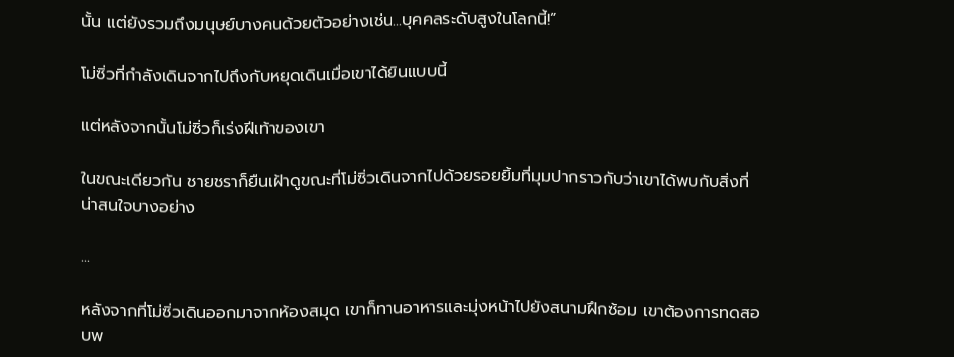นั้น แต่ยังรวมถึงมนุษย์บางคนด้วยตัวอย่างเช่น...บุคคลระดับสูงในโลกนี้!”

โม่ซิ่วที่กําลังเดินจากไปถึงกับหยุดเดินเมื่อเขาได้ยินแบบนี้

แต่หลังจากนั้นโม่ซิ่วก็เร่งฝีเท้าของเขา

ในขณะเดียวกัน ชายชราก็ยืนเฝ้าดูขณะที่โม่ซิ่วเดินจากไปด้วยรอยยิ้มที่มุมปากราวกับว่าเขาได้พบกับสิ่งที่น่าสนใจบางอย่าง

...

หลังจากที่โม่ซิ่วเดินออกมาจากห้องสมุด เขาก็ทานอาหารและมุ่งหน้าไปยังสนามฝึกซ้อม เขาต้องการทดสอบพ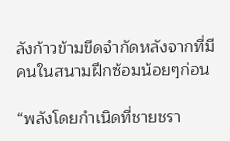ลังก้าวข้ามขีดจำกัดหลังจากที่มีคนในสนามฝึกซ้อมน้อยๆก่อน

“พลังโดยกําเนิดที่ชายชรา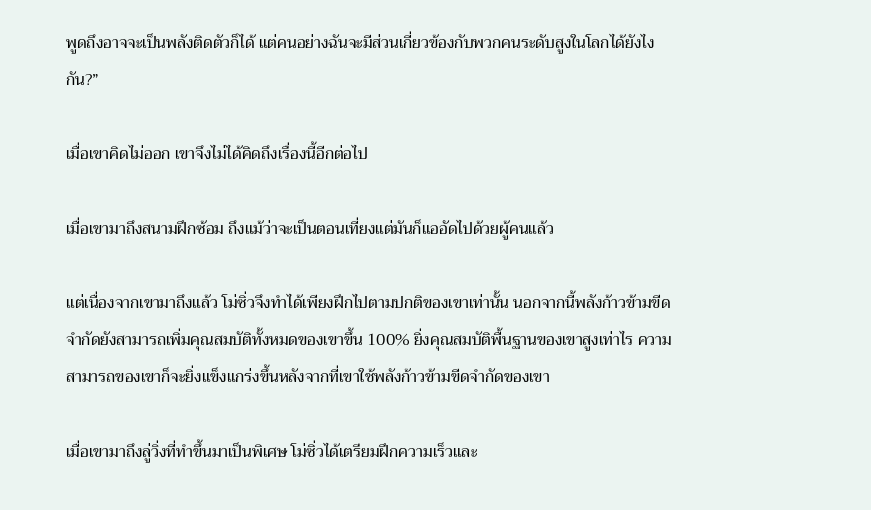พูดถึงอาจจะเป็นพลังติดตัวก็ได้ แต่คนอย่างฉันจะมีส่วนเกี่ยวข้องกับพวกคนระดับสูงในโลกได้ยังไงกัน?”

เมื่อเขาคิดไม่ออก เขาจึงไม่ได้คิดถึงเรื่องนี้อีกต่อไป

เมื่อเขามาถึงสนามฝึกซ้อม ถึงแม้ว่าจะเป็นตอนเที่ยงแต่มันก็แออัดไปด้วยผู้คนแล้ว

แต่เนื่องจากเขามาถึงแล้ว โม่ซิ่วจึงทําได้เพียงฝึกไปตามปกติของเขาเท่านั้น นอกจากนี้พลังก้าวข้ามขีดจำกัดยังสามารถเพิ่มคุณสมบัติทั้งหมดของเขาขึ้น 100% ยิ่งคุณสมบัติพื้นฐานของเขาสูงเท่าไร ความสามารถของเขาก็จะยิ่งแข็งแกร่งขึ้นหลังจากที่เขาใช้พลังก้าวข้ามขีดจำกัดของเขา

เมื่อเขามาถึงลู่วิ่งที่ทําขึ้นมาเป็นพิเศษ โม่ซิ่วได้เตรียมฝึกความเร็วและ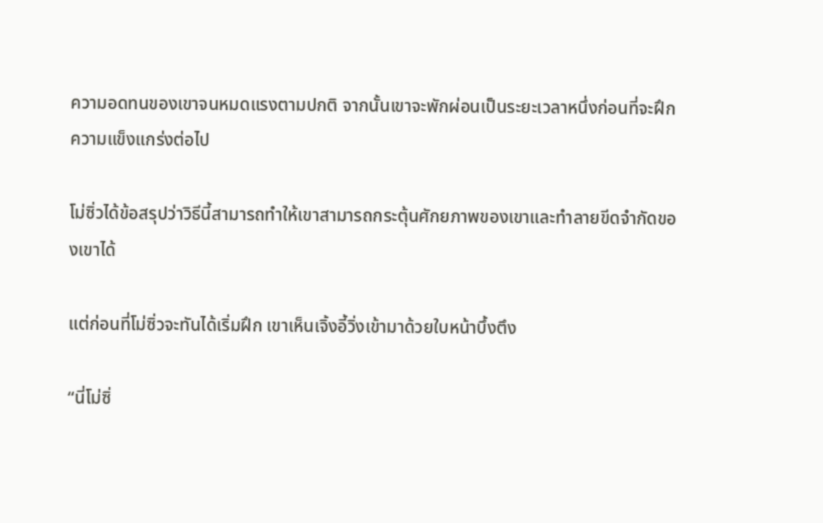ความอดทนของเขาจนหมดแรงตามปกติ จากนั้นเขาจะพักผ่อนเป็นระยะเวลาหนึ่งก่อนที่จะฝึกความแข็งแกร่งต่อไป

โม่ซิ่วได้ข้อสรุปว่าวิธีนี้สามารถทําให้เขาสามารถกระตุ้นศักยภาพของเขาและทําลายขีดจํากัดของเขาได้

แต่ก่อนที่โม่ซิ่วจะทันได้เริ่มฝึก เขาเห็นเจิ้งอี้วิ่งเข้ามาด้วยใบหน้าบึ้งตึง

“นี่โม่ซิ่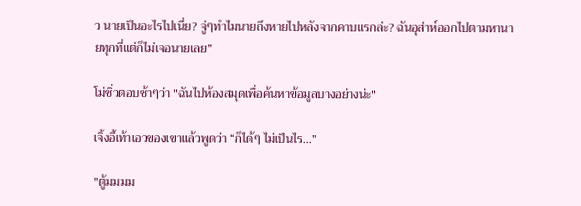ว นายเป็นอะไรไปเนี่ย? จู่ๆทําไมนายถึงหายไปหลังจากคาบแรกล่ะ? ฉันอุส่าห์ออกไปตามหานายทุกที่แต่ก็ไม่เจอนายเลย”

โม่ซิ่วตอบช้าๆว่า "ฉันไปห้องสมุดเพื่อค้นหาข้อมูลบางอย่างน่ะ"

เจิ้งอี้เท้าเอวของเขาแล้วพูดว่า “ก็ได้ๆ ไม่เป็นไร...”

"ตู้มมมม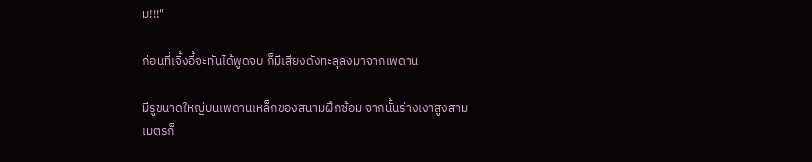ม!!!"

ก่อนที่เจิ้งอี้จะทันได้พูดจบ ก็มีเสียงดังทะลุลงมาจากเพดาน

มีรูขนาดใหญ่บนเพดานเหล็กของสนามฝึกซ้อม จากนั้นร่างเงาสูงสามเมตรก็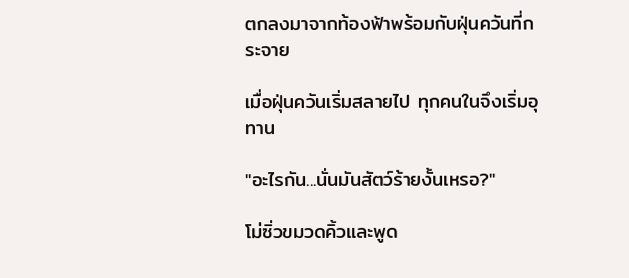ตกลงมาจากท้องฟ้าพร้อมกับฝุ่นควันที่กระจาย

เมื่อฝุ่นควันเริ่มสลายไป ทุกคนในจึงเริ่มอุทาน

"อะไรกัน...นั่นมันสัตว์ร้ายงั้นเหรอ?"

โม่ซิ่วขมวดคิ้วและพูด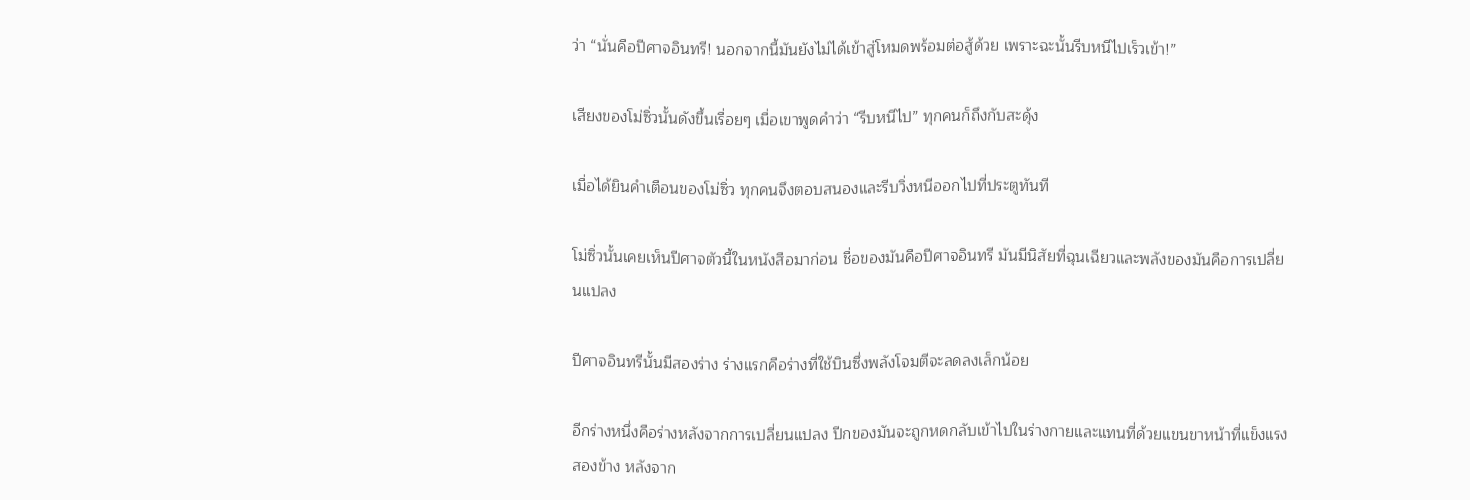ว่า “นั่นคือปีศาจอินทรี! นอกจากนี้มันยังไม่ได้เข้าสู่โหมดพร้อมต่อสู้ด้วย เพราะฉะนั้นรีบหนีไปเร็วเข้า!”

เสียงของโม่ซิ่วนั้นดังขึ้นเรื่อยๆ เมื่อเขาพูดคําว่า “รีบหนีไป” ทุกคนก็ถึงกับสะดุ้ง

เมื่อได้ยินคําเตือนของโม่ซิ่ว ทุกคนจึงตอบสนองและรีบวิ่งหนีออกไปที่ประตูทันที

โม่ซิ่วนั้นเคยเห็นปีศาจตัวนี้ในหนังสือมาก่อน ชื่อของมันคือปีศาจอินทรี มันมีนิสัยที่ฉุนเฉียวและพลังของมันคือการเปลี่ยนแปลง

ปีศาจอินทรีนั้นมีสองร่าง ร่างแรกคือร่างที่ใช้บินซึ่งพลังโจมตีจะลดลงเล็กน้อย

อีกร่างหนึ่งคือร่างหลังจากการเปลี่ยนแปลง ปีกของมันจะถูกหดกลับเข้าไปในร่างกายและแทนที่ด้วยแขนขาหน้าที่แข็งแรงสองข้าง หลังจาก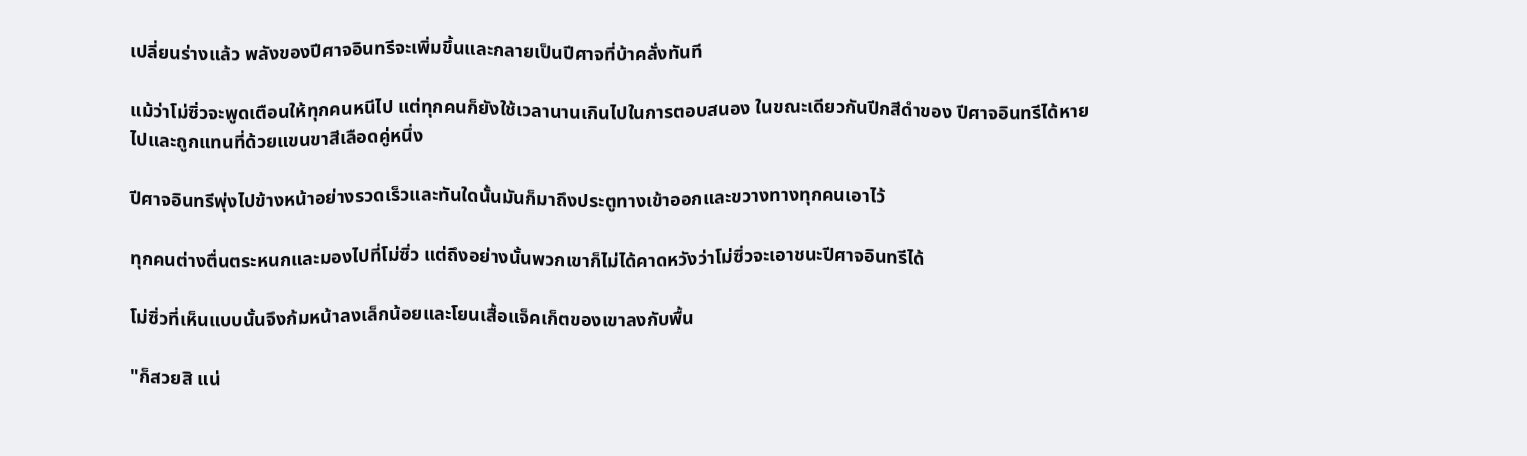เปลี่ยนร่างแล้ว พลังของปีศาจอินทรีจะเพิ่มขึ้นและกลายเป็นปีศาจที่บ้าคลั่งทันที

แม้ว่าโม่ซิ่วจะพูดเตือนให้ทุกคนหนีไป แต่ทุกคนก็ยังใช้เวลานานเกินไปในการตอบสนอง ในขณะเดียวกันปีกสีดําของ ปีศาจอินทรีได้หายไปและถูกแทนที่ด้วยแขนขาสีเลือดคู่หนึ่ง

ปีศาจอินทรีพุ่งไปข้างหน้าอย่างรวดเร็วและทันใดนั้นมันก็มาถึงประตูทางเข้าออกและขวางทางทุกคนเอาไว้

ทุกคนต่างตื่นตระหนกและมองไปที่โม่ซิ่ว แต่ถึงอย่างนั้นพวกเขาก็ไม่ได้คาดหวังว่าโม่ซิ่วจะเอาชนะปีศาจอินทรีได้

โม่ซิ่วที่เห็นแบบนั้นจึงก้มหน้าลงเล็กน้อยและโยนเสื้อแจ็คเก็ตของเขาลงกับพื้น

"ก็สวยสิ แน่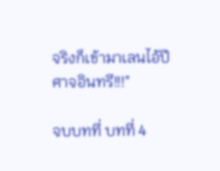จริงก็เข้ามาเลนไอ้ปีศาจอินทรี!!!"

จบบทที่ บทที่ 4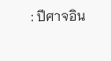: ปีศาจอิน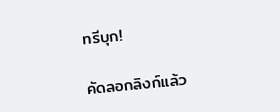ทรีบุก!

คัดลอกลิงก์แล้ว